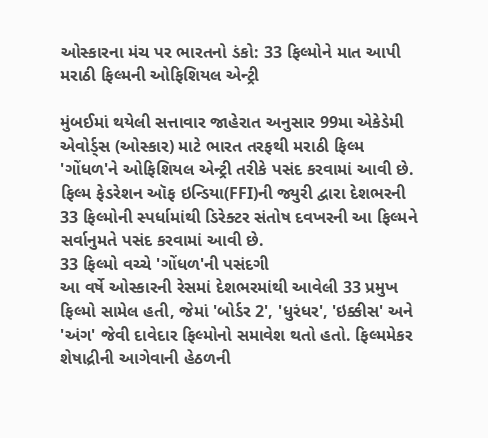ઓસ્કારના મંચ પર ભારતનો ડંકો: 33 ફિલ્મોને માત આપી મરાઠી ફિલ્મની ઓફિશિયલ એન્ટ્રી

મુંબઈમાં થયેલી સત્તાવાર જાહેરાત અનુસાર 99મા એકેડેમી એવોર્ડ્સ (ઓસ્કાર) માટે ભારત તરફથી મરાઠી ફિલ્મ 'ગોંધળ'ને ઓફિશિયલ એન્ટ્રી તરીકે પસંદ કરવામાં આવી છે. ફિલ્મ ફેડરેશન ઑફ ઇન્ડિયા(FFI)ની જ્યુરી દ્વારા દેશભરની 33 ફિલ્મોની સ્પર્ધામાંથી ડિરેક્ટર સંતોષ દવખરની આ ફિલ્મને સર્વાનુમતે પસંદ કરવામાં આવી છે.
33 ફિલ્મો વચ્ચે 'ગોંધળ'ની પસંદગી
આ વર્ષે ઓસ્કારની રેસમાં દેશભરમાંથી આવેલી 33 પ્રમુખ ફિલ્મો સામેલ હતી, જેમાં 'બોર્ડર 2', 'ધુરંધર', 'ઇક્કીસ' અને 'અંગ' જેવી દાવેદાર ફિલ્મોનો સમાવેશ થતો હતો. ફિલ્મમેકર શેષાદ્રીની આગેવાની હેઠળની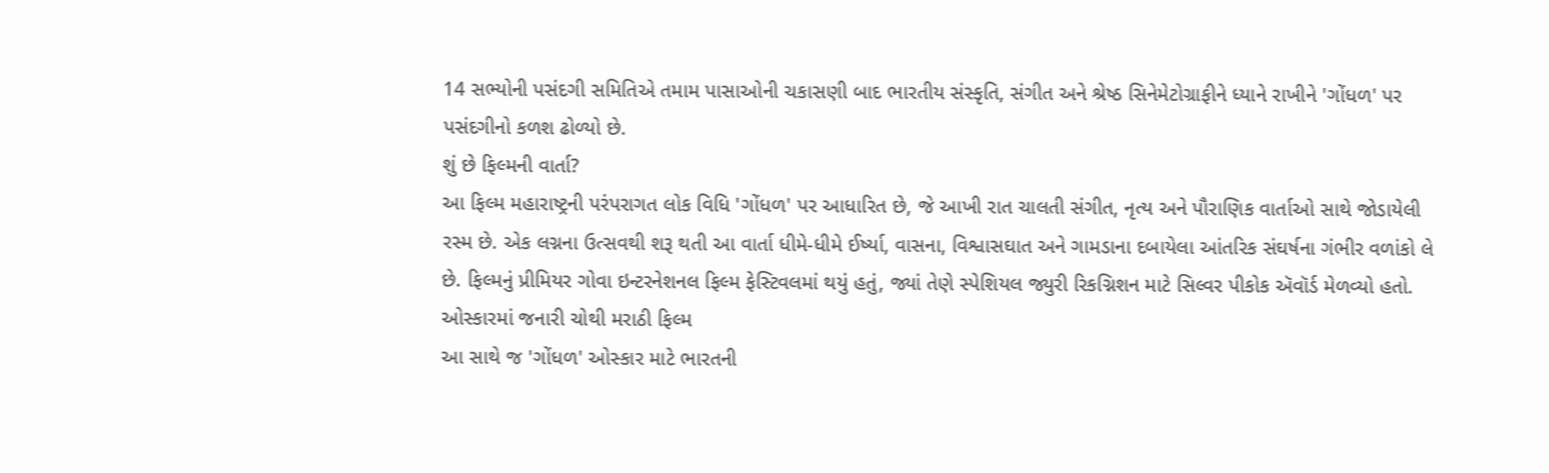14 સભ્યોની પસંદગી સમિતિએ તમામ પાસાઓની ચકાસણી બાદ ભારતીય સંસ્કૃતિ, સંગીત અને શ્રેષ્ઠ સિનેમેટોગ્રાફીને ધ્યાને રાખીને 'ગોંધળ' પર પસંદગીનો કળશ ઢોળ્યો છે.
શું છે ફિલ્મની વાર્તા?
આ ફિલ્મ મહારાષ્ટ્રની પરંપરાગત લોક વિધિ 'ગોંધળ' પર આધારિત છે, જે આખી રાત ચાલતી સંગીત, નૃત્ય અને પૌરાણિક વાર્તાઓ સાથે જોડાયેલી રસ્મ છે. એક લગ્નના ઉત્સવથી શરૂ થતી આ વાર્તા ધીમે-ધીમે ઈર્ષ્યા, વાસના, વિશ્વાસઘાત અને ગામડાના દબાયેલા આંતરિક સંઘર્ષના ગંભીર વળાંકો લે છે. ફિલ્મનું પ્રીમિયર ગોવા ઇન્ટરનેશનલ ફિલ્મ ફેસ્ટિવલમાં થયું હતું, જ્યાં તેણે સ્પેશિયલ જ્યુરી રિકગ્નિશન માટે સિલ્વર પીકોક ઍવૉર્ડ મેળવ્યો હતો.
ઓસ્કારમાં જનારી ચોથી મરાઠી ફિલ્મ
આ સાથે જ 'ગોંધળ' ઓસ્કાર માટે ભારતની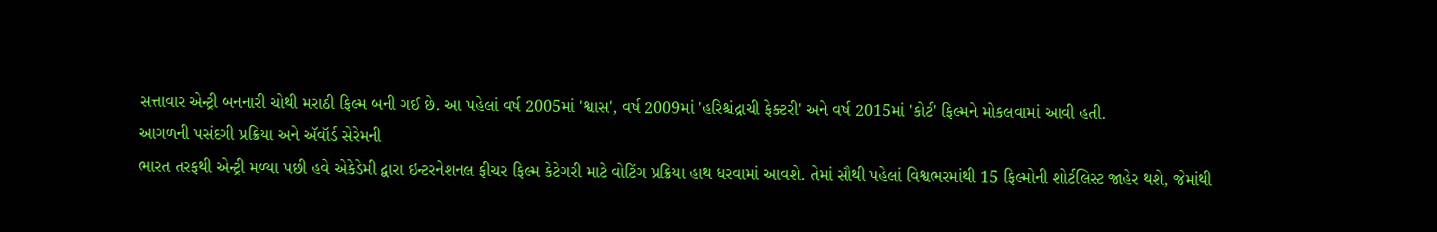સત્તાવાર એન્ટ્રી બનનારી ચોથી મરાઠી ફિલ્મ બની ગઈ છે. આ પહેલાં વર્ષ 2005માં 'શ્વાસ', વર્ષ 2009માં 'હરિશ્ચંદ્રાચી ફેક્ટરી' અને વર્ષ 2015માં 'કોર્ટ' ફિલ્મને મોકલવામાં આવી હતી.
આગળની પસંદગી પ્રક્રિયા અને ઍવૉર્ડ સેરેમની
ભારત તરફથી એન્ટ્રી મળ્યા પછી હવે એકેડેમી દ્વારા ઇન્ટરનેશનલ ફીચર ફિલ્મ કેટેગરી માટે વોટિંગ પ્રક્રિયા હાથ ધરવામાં આવશે. તેમાં સૌથી પહેલાં વિશ્વભરમાંથી 15 ફિલ્મોની શોર્ટલિસ્ટ જાહેર થશે, જેમાંથી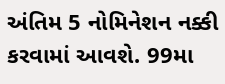અંતિમ 5 નોમિનેશન નક્કી કરવામાં આવશે. 99મા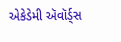એકેડેમી ઍવૉર્ડ્સ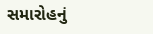સમારોહનું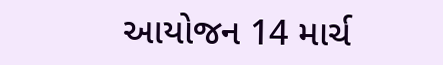આયોજન 14 માર્ચ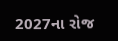2027ના રોજ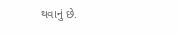થવાનું છે.